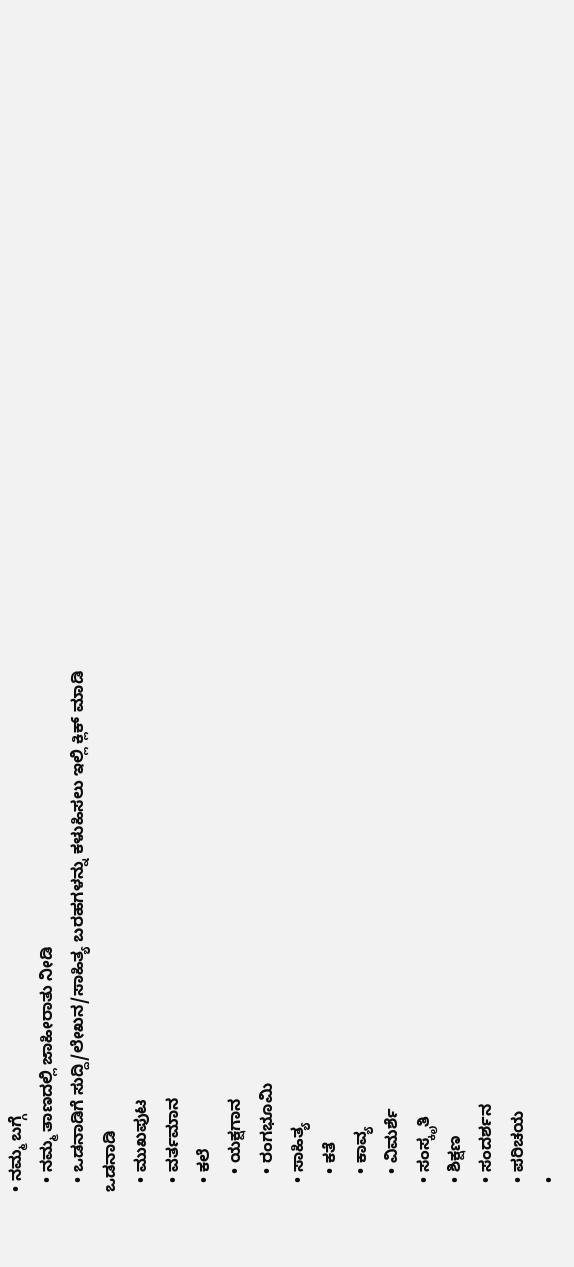• ನಮ್ಮ ಬಗ್ಗೆ
  • ನಮ್ಮ ತಾಣದಲ್ಲಿ ಜಾಹೀರಾತು ನೀಡಿ
  • ಒಡನಾಡಿಗೆ ಸುದ್ದಿ/ಲೇಖನ/ಸಾಹಿತ್ಯ ಬರಹಗಳನ್ನು ಕಳುಹಿಸಲು ಇಲ್ಲಿ ಕ್ಲಿಕ್ ಮಾಡಿ
ಒಡನಾಡಿ
  • ಮುಖಪುಟ
  • ವರ್ತಮಾನ
  • ಕಲೆ
    • ಯಕ್ಷಗಾನ
    • ರಂಗಭೂಮಿ
  • ಸಾಹಿತ್ಯ
    • ಕತೆ
    • ಕಾವ್ಯ
    • ವಿಮರ್ಶೆ
  • ಸಂಸ್ಕೃತಿ
  • ಶಿಕ್ಷಣ
  • ಸಂದರ್ಶನ
  • ಪರಿ‍ಚಯ
  •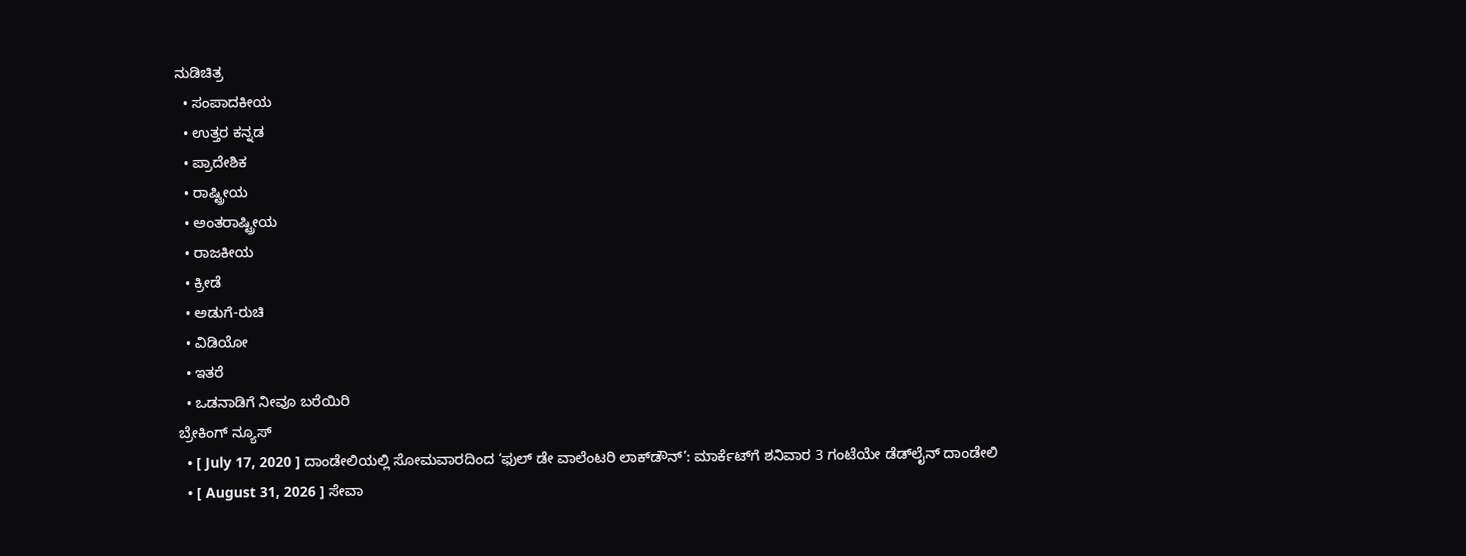ನುಡಿಚಿತ್ರ
  • ಸಂಪಾದಕೀಯ
  • ಉತ್ತರ ಕನ್ನಡ
  • ಪ್ರಾದೇಶಿಕ
  • ರಾಷ್ಟ್ರೀಯ
  • ಅಂತರಾಷ್ಟ್ರೀಯ
  • ರಾಜಕೀಯ
  • ಕ್ರೀಡೆ
  • ಅಡುಗೆ-ರುಚಿ
  • ವಿಡಿಯೋ
  • ಇತರೆ
  • ಒಡನಾಡಿಗೆ ನೀವೂ ಬರೆಯಿರಿ
ಬ್ರೇಕಿಂಗ್ ನ್ಯೂಸ್
  • [ July 17, 2020 ] ದಾಂಡೇಲಿಯಲ್ಲಿ ಸೋಮವಾರದಿಂದ ‘ಫುಲ್ ಡೇ ವಾಲೆಂಟರಿ ಲಾಕ್‍ಡೌನ್’: ಮಾರ್ಕೆಟ್‌ಗೆ ಶನಿವಾರ 3 ಗಂಟೆಯೇ ಡೆಡ್‌ಲೈನ್‌ ದಾಂಡೇಲಿ
  • [ August 31, 2026 ] ಸೇವಾ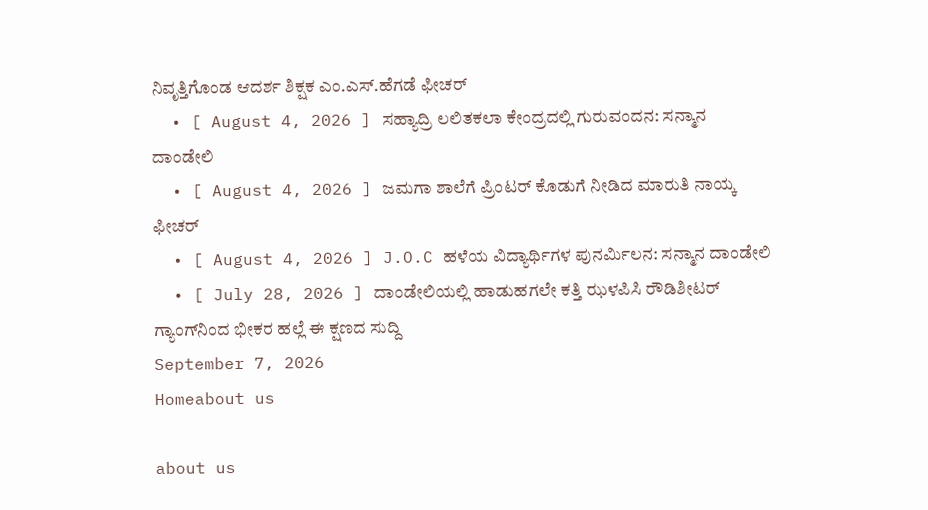ನಿವೃತ್ತಿಗೊಂಡ ಆದರ್ಶ ಶಿಕ್ಷಕ ಎಂ.ಎಸ್.ಹೆಗಡೆ ಫೀಚರ್
  • [ August 4, 2026 ] ಸಹ್ಯಾದ್ರಿ ಲಲಿತಕಲಾ ಕೇಂದ್ರದಲ್ಲಿ ಗುರುವಂದನ: ಸನ್ಮಾನ ದಾಂಡೇಲಿ
  • [ August 4, 2026 ] ಜಮಗಾ ಶಾಲೆಗೆ ಪ್ರಿಂಟರ್ ಕೊಡುಗೆ ನೀಡಿದ ಮಾರುತಿ‌ ನಾಯ್ಕ ಫೀಚರ್
  • [ August 4, 2026 ] J.O.C ಹಳೆಯ ವಿದ್ಯಾರ್ಥಿಗಳ ಪುನರ್ಮಿಲನ: ಸನ್ಮಾನ ದಾಂಡೇಲಿ
  • [ July 28, 2026 ] ದಾಂಡೇಲಿಯಲ್ಲಿ ಹಾಡುಹಗಲೇ ಕತ್ತಿ ಝಳಪಿಸಿ ರೌಡಿಶೀಟರ್ ಗ್ಯಾಂಗ್‌ನಿಂದ ಭೀಕರ ಹಲ್ಲೆ ಈ ಕ್ಷಣದ ಸುದ್ದಿ
September 7, 2026
Homeabout us

about us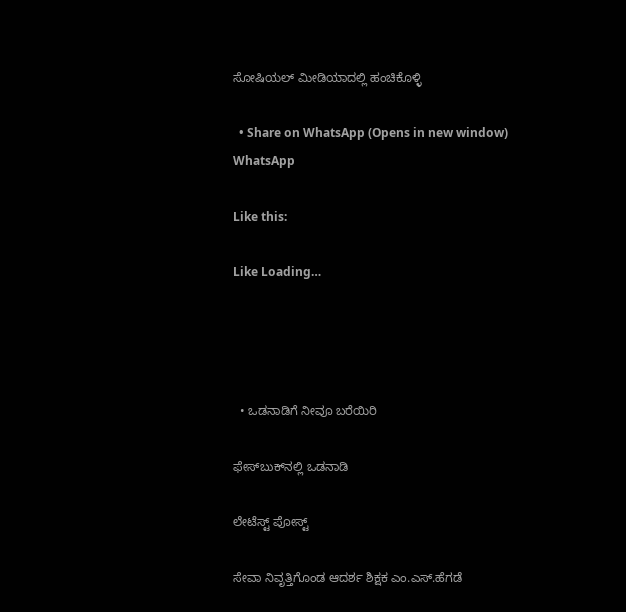ಸೋಷಿಯಲ್ ಮೀಡಿಯಾದಲ್ಲಿ ಹಂಚಿಕೊಳ್ಳಿ

  • Share on WhatsApp (Opens in new window) WhatsApp

Like this:

Like Loading…




  • ಒಡನಾಡಿಗೆ ನೀವೂ ಬರೆಯಿರಿ

ಫೇಸ್‌ಬುಕ್‌ನಲ್ಲಿ ಒಡನಾಡಿ

ಲೇಟೆಸ್ಟ್ ಪೋಸ್ಟ್

ಸೇವಾ ನಿವೃತ್ತಿಗೊಂಡ ಆದರ್ಶ ಶಿಕ್ಷಕ ಎಂ.ಎಸ್.ಹೆಗಡೆ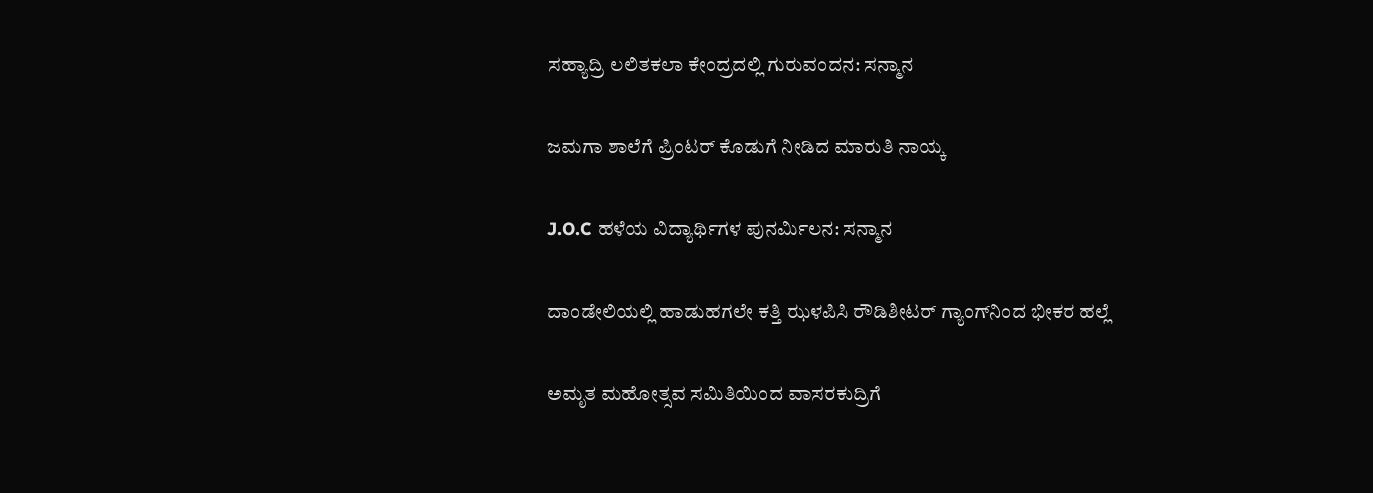ಸಹ್ಯಾದ್ರಿ ಲಲಿತಕಲಾ ಕೇಂದ್ರದಲ್ಲಿ ಗುರುವಂದನ: ಸನ್ಮಾನ

ಜಮಗಾ ಶಾಲೆಗೆ ಪ್ರಿಂಟರ್ ಕೊಡುಗೆ ನೀಡಿದ ಮಾರುತಿ‌ ನಾಯ್ಕ

J.O.C ಹಳೆಯ ವಿದ್ಯಾರ್ಥಿಗಳ ಪುನರ್ಮಿಲನ: ಸನ್ಮಾನ

ದಾಂಡೇಲಿಯಲ್ಲಿ ಹಾಡುಹಗಲೇ ಕತ್ತಿ ಝಳಪಿಸಿ ರೌಡಿಶೀಟರ್ ಗ್ಯಾಂಗ್‌ನಿಂದ ಭೀಕರ ಹಲ್ಲೆ

ಅಮೃತ ಮಹೋತ್ಸವ ಸಮಿತಿಯಿಂದ ವಾಸರಕುದ್ರಿಗೆ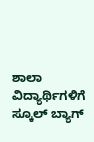ಶಾಲಾ ವಿದ್ಯಾರ್ಥಿಗಳಿಗೆ ಸ್ಕೂಲ್ ಬ್ಯಾಗ್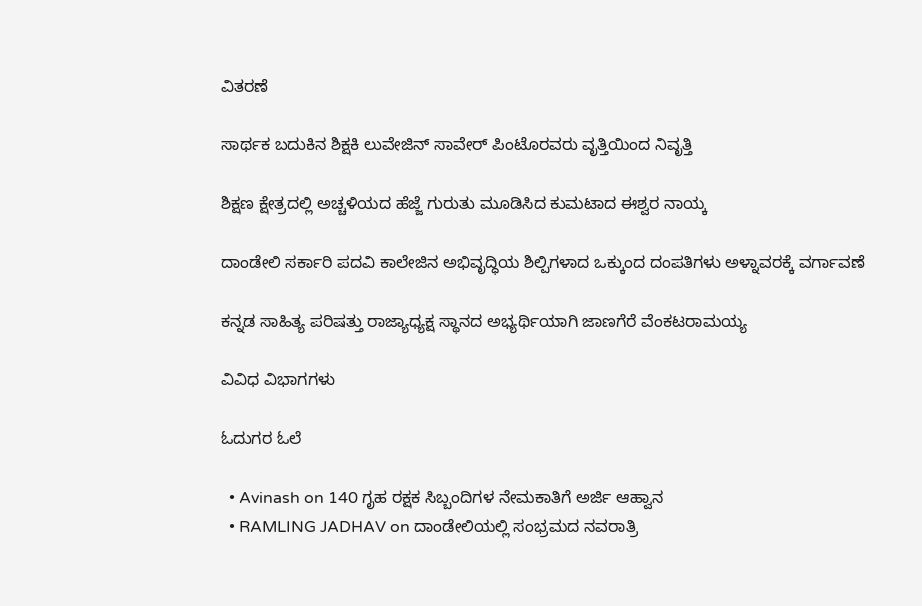ವಿತರಣೆ

ಸಾರ್ಥಕ ಬದುಕಿನ ಶಿಕ್ಷಕಿ ಲುವೇಜಿನ್ ಸಾವೇರ್ ಪಿಂಟೊರವರು ವೃತ್ತಿಯಿಂದ ನಿವೃತ್ತಿ

ಶಿಕ್ಷಣ ಕ್ಷೇತ್ರದಲ್ಲಿ ಅಚ್ಚಳಿಯದ ಹೆಜ್ಜೆ ಗುರುತು ಮೂಡಿಸಿದ ಕುಮಟಾದ ಈಶ್ವರ ನಾಯ್ಕ

ದಾಂಡೇಲಿ ಸರ್ಕಾರಿ ಪದವಿ ಕಾಲೇಜಿನ ಅಭಿವೃದ್ಧಿಯ ಶಿಲ್ಪಿಗಳಾದ ಒಕ್ಕುಂದ ದಂಪತಿಗಳು ಅಳ್ನಾವರಕ್ಕೆ ವರ್ಗಾವಣೆ

ಕನ್ನಡ ಸಾಹಿತ್ಯ ಪರಿಷತ್ತು ರಾಜ್ಯಾಧ್ಯಕ್ಷ ಸ್ಥಾನದ ಅಭ್ಯರ್ಥಿಯಾಗಿ ಜಾಣಗೆರೆ ವೆಂಕಟರಾಮಯ್ಯ

ವಿವಿಧ ವಿಭಾಗಗಳು

ಓದುಗರ ಓಲೆ

  • Avinash on 140 ಗೃಹ ರಕ್ಷಕ ಸಿಬ್ಬಂದಿಗಳ ನೇಮಕಾತಿಗೆ ಅರ್ಜಿ ಆಹ್ವಾನ
  • RAMLING JADHAV on ದಾಂಡೇಲಿಯಲ್ಲಿ ಸಂಭ್ರಮದ ನವರಾತ್ರಿ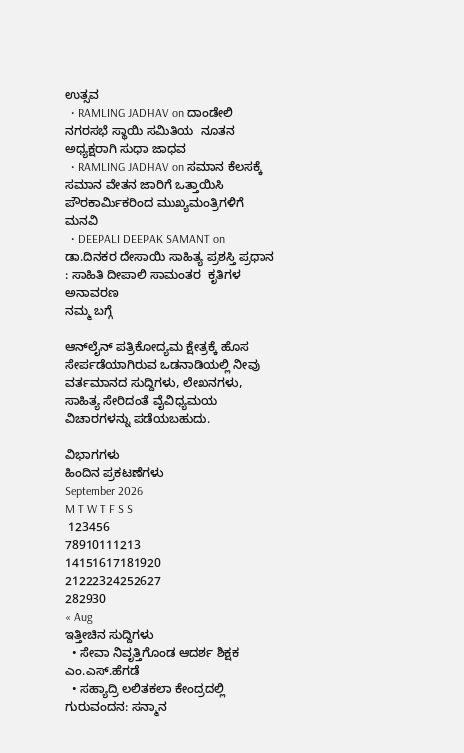ಉತ್ಸವ
  • RAMLING JADHAV on ದಾಂಡೇಲಿ ನಗರಸಭೆ ಸ್ಥಾಯಿ ಸಮಿತಿಯ  ನೂತನ ಅಧ್ಯಕ್ಷರಾಗಿ ಸುಧಾ ಜಾಧವ
  • RAMLING JADHAV on ಸಮಾನ ಕೆಲಸಕ್ಕೆ ಸಮಾನ ವೇತನ ಜಾರಿಗೆ ಒತ್ತಾಯಿಸಿ ಪೌರಕಾರ್ಮಿಕರಿಂದ ಮುಖ್ಯಮಂತ್ರಿಗಳಿಗೆ ಮನವಿ
  • DEEPALI DEEPAK SAMANT on ಡಾ.ದಿನಕರ ದೇಸಾಯಿ ಸಾಹಿತ್ಯ ಪ್ರಶಸ್ತಿ ಪ್ರಧಾನ : ಸಾಹಿತಿ ದೀಪಾಲಿ ಸಾಮಂತರ  ಕೃತಿಗಳ ಅನಾವರಣ
ನಮ್ಮ ಬಗ್ಗೆ

ಆನ್‌ಲೈನ್‌ ಪತ್ರಿಕೋದ್ಯಮ ಕ್ಷೇತ್ರಕ್ಕೆ ಹೊಸ ಸೇರ್ಪಡೆಯಾಗಿರುವ ಒಡನಾಡಿಯಲ್ಲಿ ನೀವು ವರ್ತಮಾನದ ಸುದ್ದಿಗಳು, ಲೇಖನಗಳು, ಸಾಹಿತ್ಯ ಸೇರಿದಂತೆ ವೈವಿಧ್ಯಮಯ ವಿಚಾರಗಳನ್ನು ಪಡೆಯಬಹುದು.

ವಿಭಾಗಗಳು
ಹಿಂದಿನ ಪ್ರಕಟಣೆಗಳು
September 2026
M T W T F S S
 123456
78910111213
14151617181920
21222324252627
282930
« Aug
ಇತ್ತೀಚಿನ ಸುದ್ದಿಗಳು
  • ಸೇವಾ ನಿವೃತ್ತಿಗೊಂಡ ಆದರ್ಶ ಶಿಕ್ಷಕ ಎಂ.ಎಸ್.ಹೆಗಡೆ
  • ಸಹ್ಯಾದ್ರಿ ಲಲಿತಕಲಾ ಕೇಂದ್ರದಲ್ಲಿ ಗುರುವಂದನ: ಸನ್ಮಾನ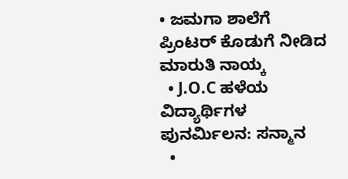• ಜಮಗಾ ಶಾಲೆಗೆ ಪ್ರಿಂಟರ್ ಕೊಡುಗೆ ನೀಡಿದ ಮಾರುತಿ‌ ನಾಯ್ಕ
  • J.O.C ಹಳೆಯ ವಿದ್ಯಾರ್ಥಿಗಳ ಪುನರ್ಮಿಲನ: ಸನ್ಮಾನ
  •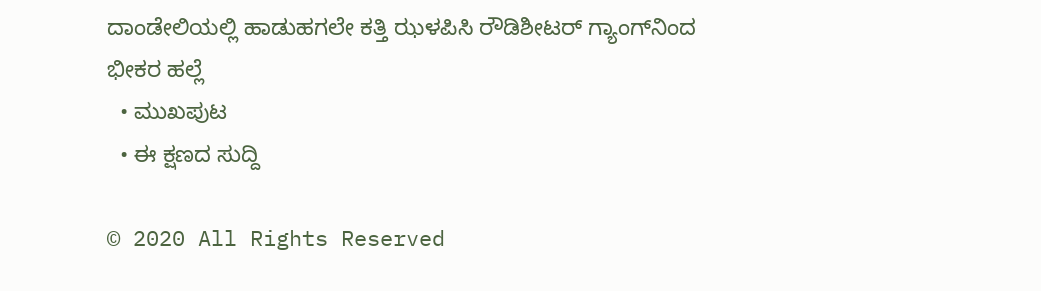ದಾಂಡೇಲಿಯಲ್ಲಿ ಹಾಡುಹಗಲೇ ಕತ್ತಿ ಝಳಪಿಸಿ ರೌಡಿಶೀಟರ್ ಗ್ಯಾಂಗ್‌ನಿಂದ ಭೀಕರ ಹಲ್ಲೆ
  • ಮುಖಪುಟ
  • ಈ ಕ್ಷಣದ ಸುದ್ದಿ

© 2020 All Rights Reserved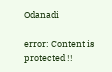Odanadi

error: Content is protected !!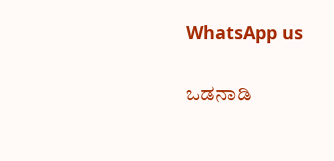WhatsApp us

ಒಡನಾಡಿ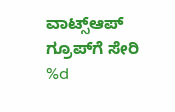ವಾಟ್ಸ್‌ಆಪ್‌ ಗ್ರೂಪ್‌ಗೆ ಸೇರಿ
%d